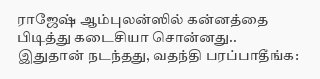ராஜேஷ் ஆம்புலன்ஸில் கன்னத்தை பிடித்து கடைசியா சொன்னது.. இதுதான் நடந்தது, வதந்தி பரப்பாதீங்க: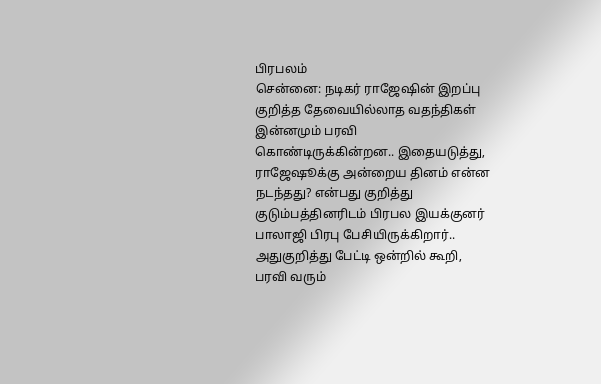பிரபலம்
சென்னை: நடிகர் ராஜேஷின் இறப்பு குறித்த தேவையில்லாத வதந்திகள் இன்னமும் பரவி கொண்டிருக்கின்றன.. இதையடுத்து, ராஜேஷூக்கு அன்றைய தினம் என்ன நடந்தது? என்பது குறித்து குடும்பத்தினரிடம் பிரபல இயக்குனர் பாலாஜி பிரபு பேசியிருக்கிறார்.. அதுகுறித்து பேட்டி ஒன்றில் கூறி, பரவி வரும்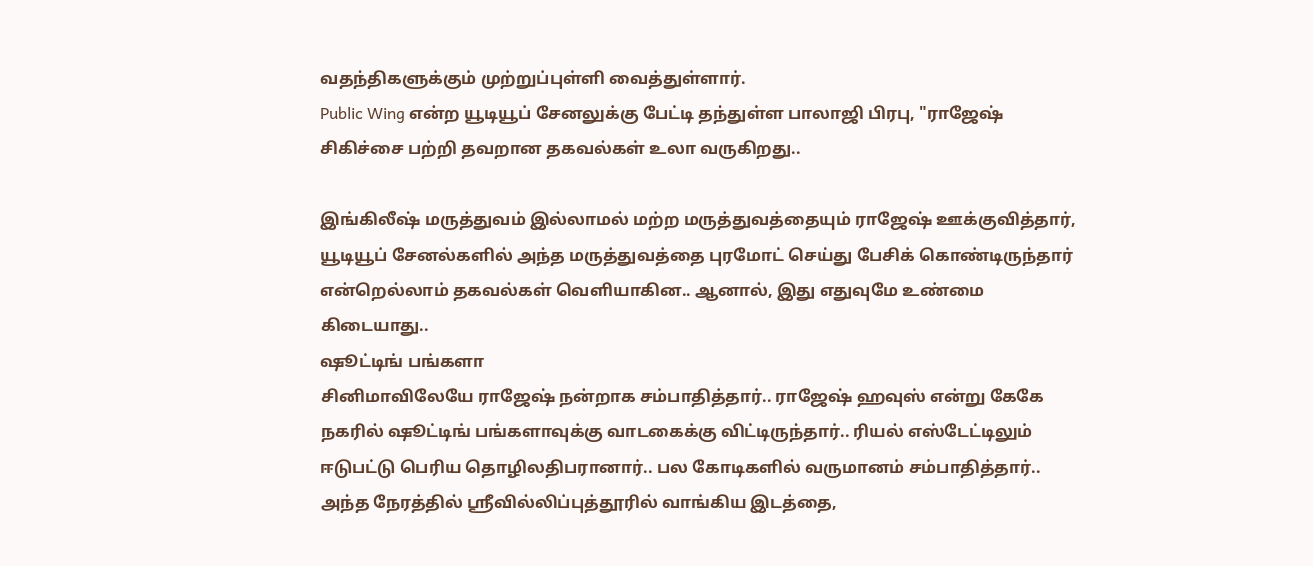வதந்திகளுக்கும் முற்றுப்புள்ளி வைத்துள்ளார்.
Public Wing என்ற யூடியூப் சேனலுக்கு பேட்டி தந்துள்ள பாலாஜி பிரபு, "ராஜேஷ் சிகிச்சை பற்றி தவறான தகவல்கள் உலா வருகிறது..

இங்கிலீஷ் மருத்துவம் இல்லாமல் மற்ற மருத்துவத்தையும் ராஜேஷ் ஊக்குவித்தார், யூடியூப் சேனல்களில் அந்த மருத்துவத்தை புரமோட் செய்து பேசிக் கொண்டிருந்தார் என்றெல்லாம் தகவல்கள் வெளியாகின.. ஆனால், இது எதுவுமே உண்மை கிடையாது..
ஷூட்டிங் பங்களா
சினிமாவிலேயே ராஜேஷ் நன்றாக சம்பாதித்தார்.. ராஜேஷ் ஹவுஸ் என்று கேகே நகரில் ஷூட்டிங் பங்களாவுக்கு வாடகைக்கு விட்டிருந்தார்.. ரியல் எஸ்டேட்டிலும் ஈடுபட்டு பெரிய தொழிலதிபரானார்.. பல கோடிகளில் வருமானம் சம்பாதித்தார்..
அந்த நேரத்தில் ஸ்ரீவில்லிப்புத்தூரில் வாங்கிய இடத்தை,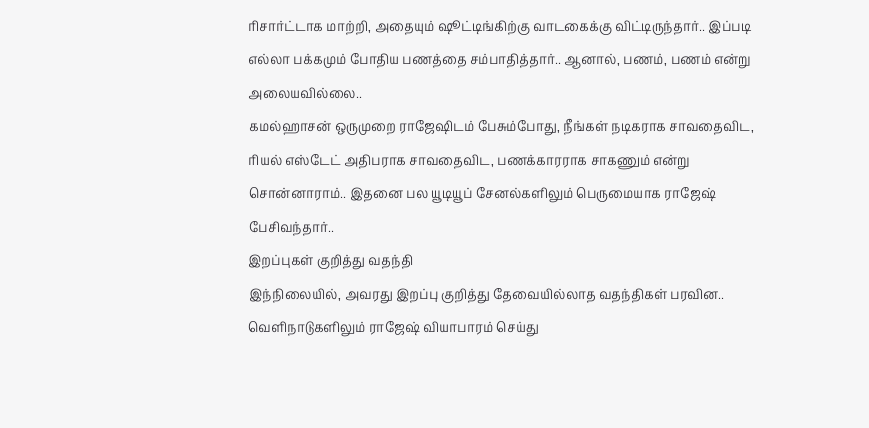ரிசார்ட்டாக மாற்றி, அதையும் ஷூட்டிங்கிற்கு வாடகைக்கு விட்டிருந்தார்.. இப்படி எல்லா பக்கமும் போதிய பணத்தை சம்பாதித்தார்.. ஆனால், பணம், பணம் என்று அலையவில்லை..
கமல்ஹாசன் ஒருமுறை ராஜேஷிடம் பேசும்போது, நீங்கள் நடிகராக சாவதைவிட, ரியல் எஸ்டேட் அதிபராக சாவதைவிட, பணக்காரராக சாகணும் என்று சொன்னாராம்.. இதனை பல யூடியூப் சேனல்களிலும் பெருமையாக ராஜேஷ் பேசிவந்தார்..
இறப்புகள் குறித்து வதந்தி
இந்நிலையில், அவரது இறப்பு குறித்து தேவையில்லாத வதந்திகள் பரவின.. வெளிநாடுகளிலும் ராஜேஷ் வியாபாரம் செய்து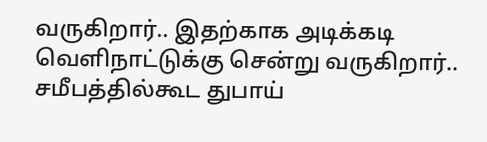வருகிறார்.. இதற்காக அடிக்கடி வெளிநாட்டுக்கு சென்று வருகிறார்..
சமீபத்தில்கூட துபாய்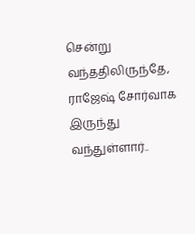சென்று வந்ததிலிருந்தே, ராஜேஷ் சோர்வாக இருந்து வந்துள்ளார்..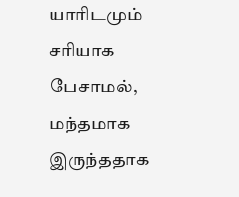யாரிடமும் சரியாக பேசாமல், மந்தமாக இருந்ததாக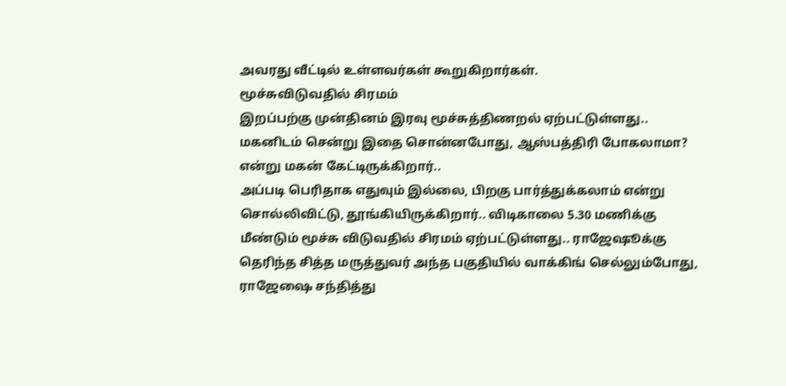அவரது வீட்டில் உள்ளவர்கள் கூறுகிறார்கள்.
மூச்சுவிடுவதில் சிரமம்
இறப்பற்கு முன்தினம் இரவு மூச்சுத்திணறல் ஏற்பட்டுள்ளது.. மகனிடம் சென்று இதை சொன்னபோது, ஆஸ்பத்திரி போகலாமா? என்று மகன் கேட்டிருக்கிறார்..
அப்படி பெரிதாக எதுவும் இல்லை, பிறகு பார்த்துக்கலாம் என்று சொல்லிவிட்டு, தூங்கியிருக்கிறார்.. விடிகாலை 5.30 மணிக்கு மீண்டும் மூச்சு விடுவதில் சிரமம் ஏற்பட்டுள்ளது.. ராஜேஷூக்கு தெரிந்த சித்த மருத்துவர் அந்த பகுதியில் வாக்கிங் செல்லும்போது, ராஜேஷை சந்தித்து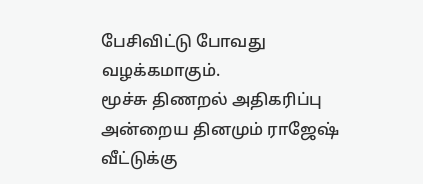பேசிவிட்டு போவது வழக்கமாகும்.
மூச்சு திணறல் அதிகரிப்பு
அன்றைய தினமும் ராஜேஷ் வீட்டுக்கு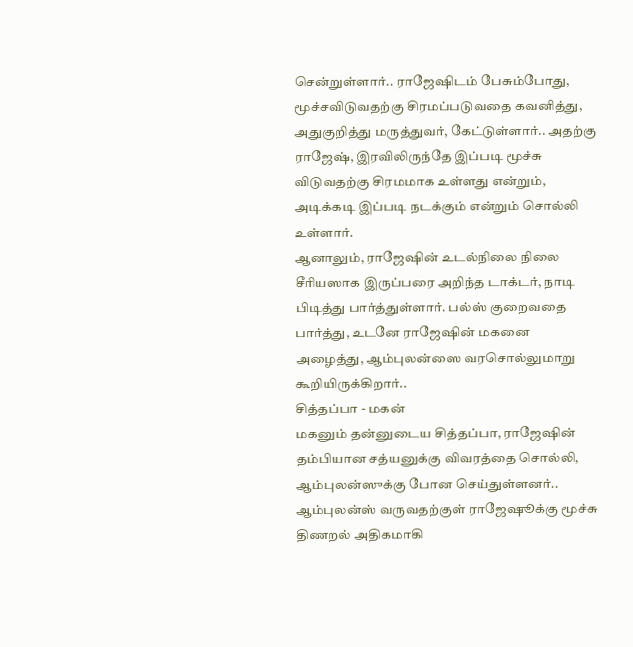சென்றுள்ளார்.. ராஜேஷிடம் பேசும்போது, மூச்சவிடுவதற்கு சிரமப்படுவதை கவனித்து, அதுகுறித்து மருத்துவர், கேட்டுள்ளார்.. அதற்கு ராஜேஷ், இரவிலிருந்தே இப்படி மூச்சு விடுவதற்கு சிரமமாக உள்ளது என்றும், அடிக்கடி இப்படி நடக்கும் என்றும் சொல்லி உள்ளார்.
ஆனாலும், ராஜேஷின் உடல்நிலை நிலை சீரியஸாக இருப்பரை அறிந்த டாக்டர், நாடி பிடித்து பார்த்துள்ளார். பல்ஸ் குறைவதை பார்த்து, உடனே ராஜேஷின் மகனை அழைத்து, ஆம்புலன்ஸை வரசொல்லுமாறு கூறியிருக்கிறார்..
சித்தப்பா - மகன்
மகனும் தன்னுடைய சித்தப்பா, ராஜேஷின் தம்பியான சத்யனுக்கு விவரத்தை சொல்லி, ஆம்புலன்ஸுக்கு போன செய்துள்ளனர்.. ஆம்புலன்ஸ் வருவதற்குள் ராஜேஷூக்கு மூச்சு திணறல் அதிகமாகி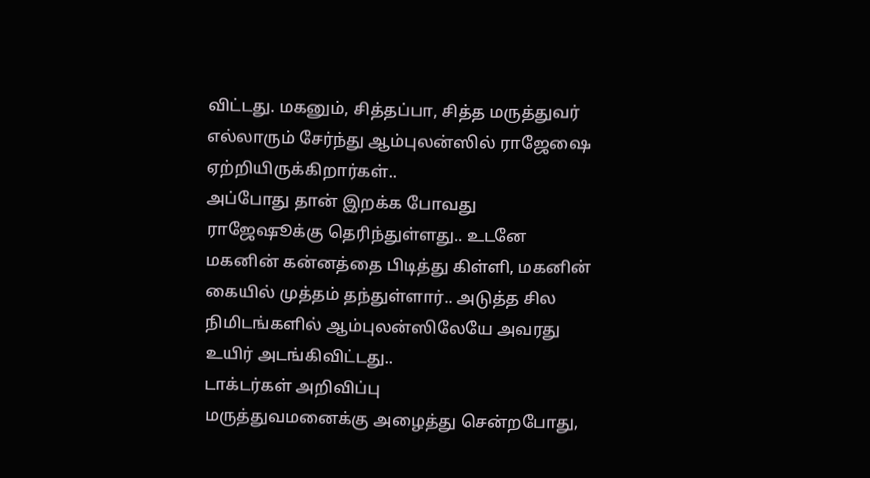விட்டது. மகனும், சித்தப்பா, சித்த மருத்துவர் எல்லாரும் சேர்ந்து ஆம்புலன்ஸில் ராஜேஷை ஏற்றியிருக்கிறார்கள்..
அப்போது தான் இறக்க போவது ராஜேஷூக்கு தெரிந்துள்ளது.. உடனே மகனின் கன்னத்தை பிடித்து கிள்ளி, மகனின் கையில் முத்தம் தந்துள்ளார்.. அடுத்த சில நிமிடங்களில் ஆம்புலன்ஸிலேயே அவரது உயிர் அடங்கிவிட்டது..
டாக்டர்கள் அறிவிப்பு
மருத்துவமனைக்கு அழைத்து சென்றபோது,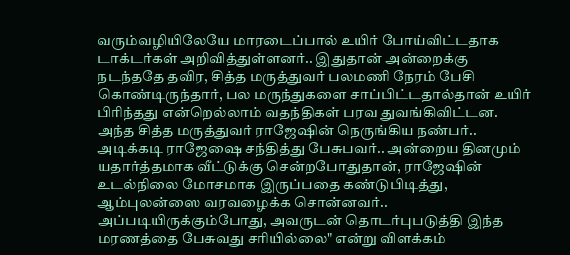வரும்வழியிலேயே மாரடைப்பால் உயிர் போய்விட்டதாக டாக்டர்கள் அறிவித்துள்ளனர்.. இதுதான் அன்றைக்கு நடந்ததே தவிர, சித்த மருத்துவர் பலமணி நேரம் பேசி கொண்டிருந்தார், பல மருந்துகளை சாப்பிட்டதால்தான் உயிர் பிரிந்தது என்றெல்லாம் வதந்திகள் பரவ துவங்கிவிட்டன.
அந்த சித்த மருத்துவர் ராஜேஷின் நெருங்கிய நண்பர்.. அடிக்கடி ராஜேஷை சந்தித்து பேசுபவர்.. அன்றைய தினமும் யதார்த்தமாக வீட்டுக்கு சென்றபோதுதான், ராஜேஷின் உடல்நிலை மோசமாக இருப்பதை கண்டுபிடித்து, ஆம்புலன்ஸை வரவழைக்க சொன்னவர்.. அப்படியிருக்கும்போது, அவருடன் தொடர்புபடுத்தி இந்த மரணத்தை பேசுவது சரியில்லை" என்று விளக்கம்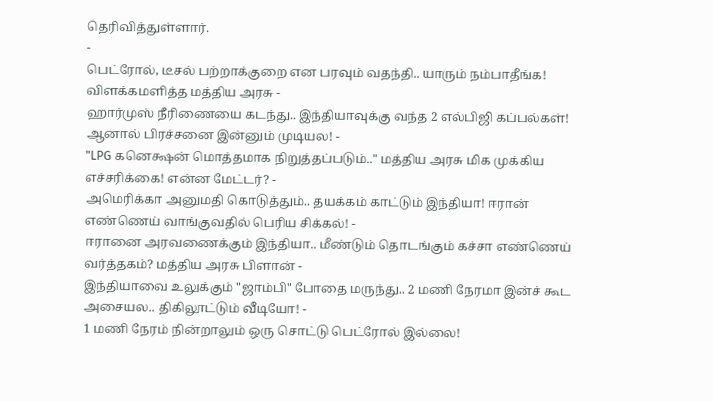தெரிவித்துள்ளார்.
-
பெட்ரோல், டீசல் பற்றாக்குறை என பரவும் வதந்தி.. யாரும் நம்பாதீங்க! விளக்கமளித்த மத்திய அரசு -
ஹார்முஸ் நீரிணையை கடந்து.. இந்தியாவுக்கு வந்த 2 எல்பிஜி கப்பல்கள்! ஆனால் பிரச்சனை இன்னும் முடியல! -
"LPG கனெக்ஷன் மொத்தமாக நிறுத்தப்படும்.." மத்திய அரசு மிக முக்கிய எச்சரிக்கை! என்ன மேட்டர்? -
அமெரிக்கா அனுமதி கொடுத்தும்.. தயக்கம் காட்டும் இந்தியா! ஈரான் எண்ணெய் வாங்குவதில் பெரிய சிக்கல்! -
ஈரானை அரவணைக்கும் இந்தியா.. மீண்டும் தொடங்கும் கச்சா எண்ணெய் வர்த்தகம்? மத்திய அரசு பிளான் -
இந்தியாவை உலுக்கும் "ஜாம்பி" போதை மருந்து.. 2 மணி நேரமா இன்ச் கூட அசையல.. திகிலூட்டும் வீடியோ! -
1 மணி நேரம் நின்றாலும் ஒரு சொட்டு பெட்ரோல் இல்லை!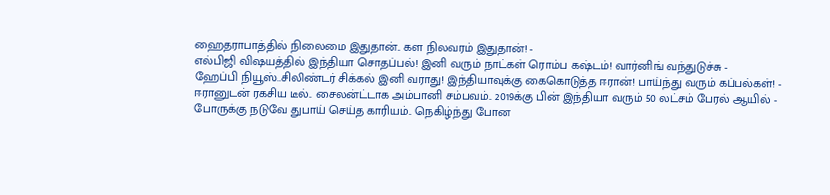ஹைதராபாத்தில் நிலைமை இதுதான்.. கள நிலவரம் இதுதான்! -
எல்பிஜி விஷயத்தில் இந்தியா சொதப்பல்! இனி வரும் நாட்கள் ரொம்ப கஷ்டம்! வார்னிங் வந்துடுச்சு -
ஹேப்பி நியூஸ்..சிலிண்டர் சிக்கல் இனி வராது! இந்தியாவுக்கு கைகொடுத்த ஈரான்! பாய்ந்து வரும் கப்பல்கள்! -
ஈரானுடன் ரகசிய டீல்.. சைலன்ட்டாக அம்பானி சம்பவம்.. 2019க்கு பின் இந்தியா வரும் 50 லட்சம் பேரல் ஆயில் -
போருக்கு நடுவே துபாய் செய்த காரியம்.. நெகிழ்ந்து போன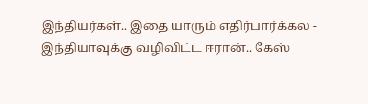இந்தியர்கள்.. இதை யாரும் எதிர்பார்க்கல -
இந்தியாவுக்கு வழிவிட்ட ஈரான்.. கேஸ்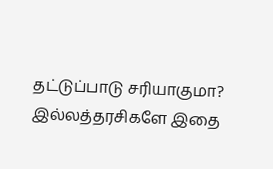தட்டுப்பாடு சரியாகுமா? இல்லத்தரசிகளே இதை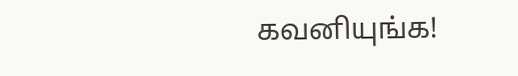கவனியுங்க!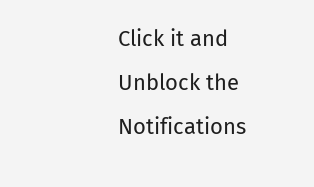Click it and Unblock the Notifications